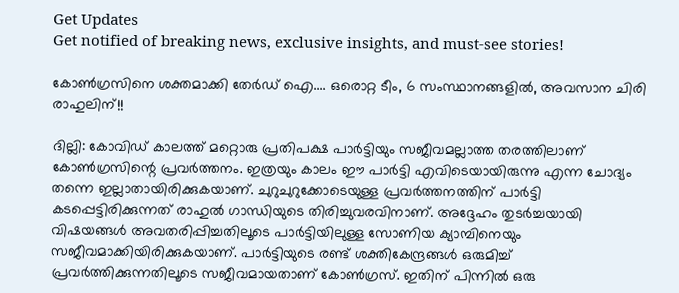Get Updates
Get notified of breaking news, exclusive insights, and must-see stories!

കോണ്‍ഗ്രസിനെ ശക്തമാക്കി തേര്‍ഡ് ഐ.... ഒരൊറ്റ ടീം, 6 സംസ്ഥാനങ്ങളില്‍, അവസാന ചിരി രാഹുലിന്!!

ദില്ലി: കോവിഡ് കാലത്ത് മറ്റൊരു പ്രതിപക്ഷ പാര്‍ട്ടിയും സജീവമല്ലാത്ത തരത്തിലാണ് കോണ്‍ഗ്രസിന്റെ പ്രവര്‍ത്തനം. ഇത്രയും കാലം ഈ പാര്‍ട്ടി എവിടെയായിരുന്നു എന്ന ചോദ്യം തന്നെ ഇല്ലാതായിരിക്കുകയാണ്. ചുറുചുറുക്കോടെയുള്ള പ്രവര്‍ത്തനത്തിന് പാര്‍ട്ടി കടപ്പെട്ടിരിക്കുന്നത് രാഹുല്‍ ഗാന്ധിയുടെ തിരിച്ചുവരവിനാണ്. അദ്ദേഹം തുടര്‍ച്ചയായി വിഷയങ്ങള്‍ അവതരിപ്പിച്ചതിലൂടെ പാര്‍ട്ടിയിലുള്ള സോണിയ ക്യാമ്പിനെയും സജീവമാക്കിയിരിക്കുകയാണ്. പാര്‍ട്ടിയുടെ രണ്ട് ശക്തികേന്ദ്രങ്ങള്‍ ഒരുമിച്ച് പ്രവര്‍ത്തിക്കുന്നതിലൂടെ സജീവമായതാണ് കോണ്‍ഗ്രസ്. ഇതിന് പിന്നില്‍ ഒരു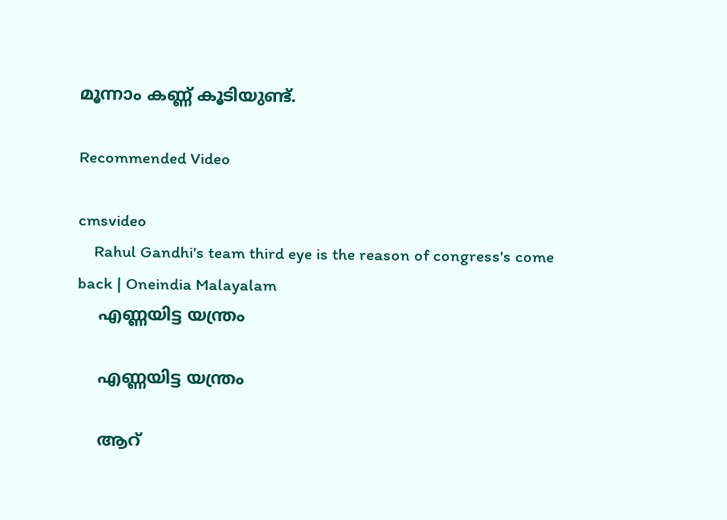മൂന്നാം കണ്ണ് കൂടിയുണ്ട്.

Recommended Video

cmsvideo
    Rahul Gandhi's team third eye is the reason of congress's come back | Oneindia Malayalam
    എണ്ണയിട്ട യന്ത്രം

    എണ്ണയിട്ട യന്ത്രം

    ആറ്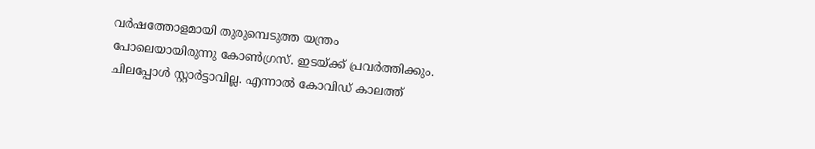വര്‍ഷത്തോളമായി തുരുമ്പെടുത്ത യന്ത്രം പോലെയായിരുന്നു കോണ്‍ഗ്രസ്. ഇടയ്ക്ക് പ്രവര്‍ത്തിക്കും. ചിലപ്പോള്‍ സ്റ്റാര്‍ട്ടാവില്ല. എന്നാല്‍ കോവിഡ് കാലത്ത്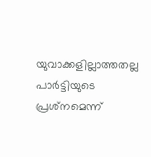യുവാക്കളില്ലാത്തതല്ല പാര്‍ട്ടിയുടെ പ്രശ്‌നമെന്ന്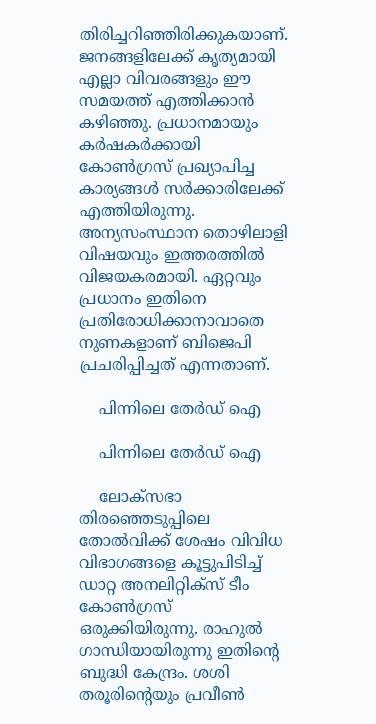തിരിച്ചറിഞ്ഞിരിക്കുകയാണ്. ജനങ്ങളിലേക്ക് കൃത്യമായി എല്ലാ വിവരങ്ങളും ഈ സമയത്ത് എത്തിക്കാന്‍ കഴിഞ്ഞു. പ്രധാനമായും കര്‍ഷകര്‍ക്കായി കോണ്‍ഗ്രസ് പ്രഖ്യാപിച്ച കാര്യങ്ങള്‍ സര്‍ക്കാരിലേക്ക് എത്തിയിരുന്നു. അന്യസംസ്ഥാന തൊഴിലാളി വിഷയവും ഇത്തരത്തില്‍ വിജയകരമായി. ഏറ്റവും പ്രധാനം ഇതിനെ പ്രതിരോധിക്കാനാവാതെ നുണകളാണ് ബിജെപി പ്രചരിപ്പിച്ചത് എന്നതാണ്.

    പിന്നിലെ തേര്‍ഡ് ഐ

    പിന്നിലെ തേര്‍ഡ് ഐ

    ലോക്‌സഭാ തിരഞ്ഞെടുപ്പിലെ തോല്‍വിക്ക് ശേഷം വിവിധ വിഭാഗങ്ങളെ കൂട്ടുപിടിച്ച് ഡാറ്റ അനലിറ്റിക്‌സ് ടീം കോണ്‍ഗ്രസ് ഒരുക്കിയിരുന്നു. രാഹുല്‍ ഗാന്ധിയായിരുന്നു ഇതിന്റെ ബുദ്ധി കേന്ദ്രം. ശശി തരൂരിന്റെയും പ്രവീണ്‍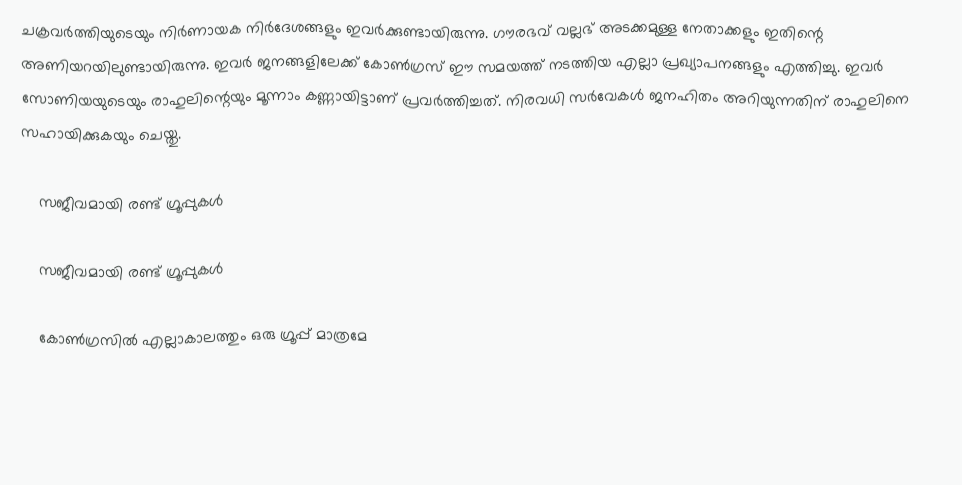ചക്രവര്‍ത്തിയുടെയും നിര്‍ണായക നിര്‍ദേശങ്ങളും ഇവര്‍ക്കുണ്ടായിരുന്നു. ഗൗരഭവ് വല്ലഭ് അടക്കമുള്ള നേതാക്കളും ഇതിന്റെ അണിയറയിലുണ്ടായിരുന്നു. ഇവര്‍ ജനങ്ങളിലേക്ക് കോണ്‍ഗ്രസ് ഈ സമയത്ത് നടത്തിയ എല്ലാ പ്രഖ്യാപനങ്ങളും എത്തിച്ചു. ഇവര്‍ സോണിയയുടെയും രാഹുലിന്റെയും മൂന്നാം കണ്ണായിട്ടാണ് പ്രവര്‍ത്തിച്ചത്. നിരവധി സര്‍വേകള്‍ ജനഹിതം അറിയുന്നതിന് രാഹുലിനെ സഹായിക്കുകയും ചെയ്തു.

    സജീവമായി രണ്ട് ഗ്രൂപ്പുകള്‍

    സജീവമായി രണ്ട് ഗ്രൂപ്പുകള്‍

    കോണ്‍ഗ്രസില്‍ എല്ലാകാലത്തും ഒരു ഗ്രൂപ്പ് മാത്രമേ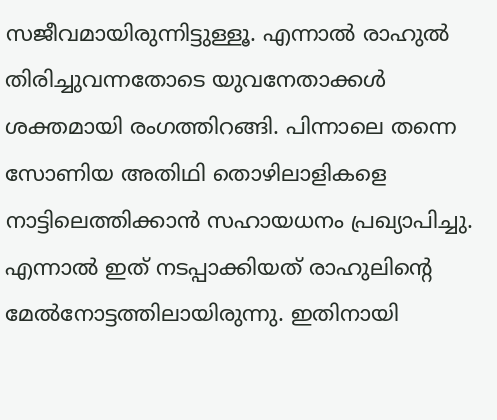സജീവമായിരുന്നിട്ടുള്ളൂ. എന്നാല്‍ രാഹുല്‍ തിരിച്ചുവന്നതോടെ യുവനേതാക്കള്‍ ശക്തമായി രംഗത്തിറങ്ങി. പിന്നാലെ തന്നെ സോണിയ അതിഥി തൊഴിലാളികളെ നാട്ടിലെത്തിക്കാന്‍ സഹായധനം പ്രഖ്യാപിച്ചു. എന്നാല്‍ ഇത് നടപ്പാക്കിയത് രാഹുലിന്റെ മേല്‍നോട്ടത്തിലായിരുന്നു. ഇതിനായി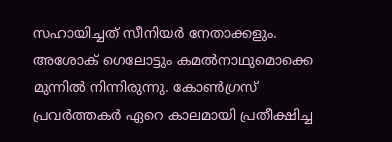സഹായിച്ചത് സീനിയര്‍ നേതാക്കളും. അശോക് ഗെലോട്ടും കമല്‍നാഥുമൊക്കെ മുന്നില്‍ നിന്നിരുന്നു. കോണ്‍ഗ്രസ് പ്രവര്‍ത്തകര്‍ ഏറെ കാലമായി പ്രതീക്ഷിച്ച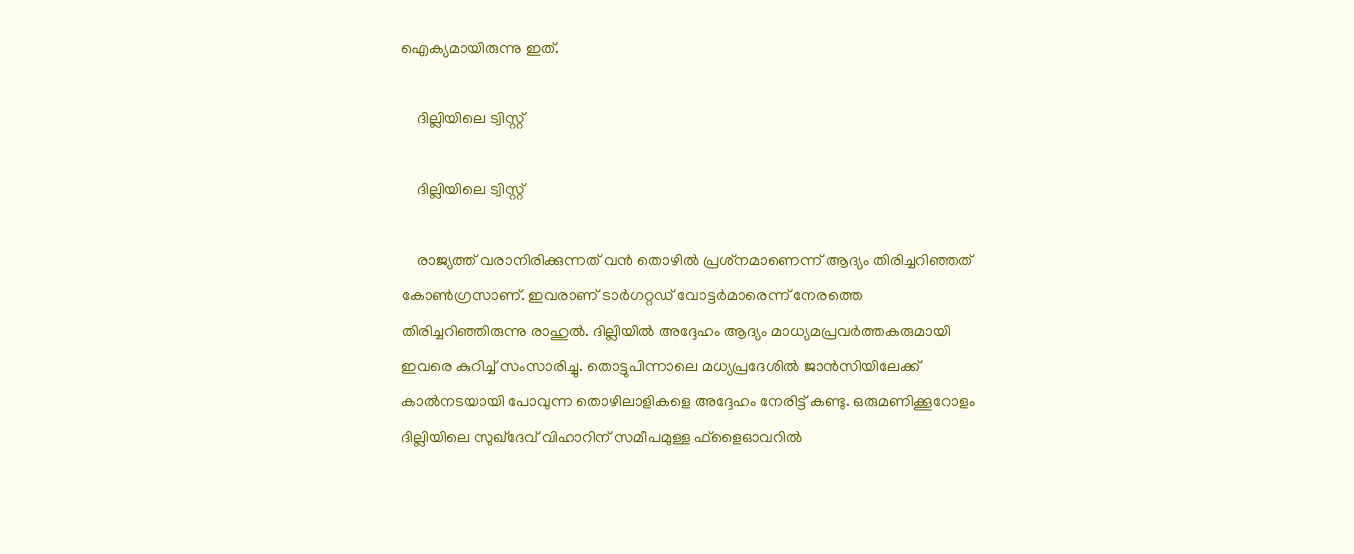ഐക്യമായിരുന്നു ഇത്.

    ദില്ലിയിലെ ട്വിസ്റ്റ്

    ദില്ലിയിലെ ട്വിസ്റ്റ്

    രാജ്യത്ത് വരാനിരിക്കുന്നത് വന്‍ തൊഴില്‍ പ്രശ്‌നമാണെന്ന് ആദ്യം തിരിച്ചറിഞ്ഞത് കോണ്‍ഗ്രസാണ്. ഇവരാണ് ടാര്‍ഗറ്റഡ് വോട്ടര്‍മാരെന്ന് നേരത്തെ തിരിച്ചറിഞ്ഞിരുന്നു രാഹുല്‍. ദില്ലിയില്‍ അദ്ദേഹം ആദ്യം മാധ്യമപ്രവര്‍ത്തകരുമായി ഇവരെ കുറിച്ച് സംസാരിച്ചു. തൊട്ടുപിന്നാലെ മധ്യപ്രദേശില്‍ ജാന്‍സിയിലേക്ക് കാല്‍നടയായി പോവുന്ന തൊഴിലാളികളെ അദ്ദേഹം നേരിട്ട് കണ്ടു. ഒരുമണിക്കൂറോളം ദില്ലിയിലെ സുഖ്‌ദേവ് വിഹാറിന് സമീപമുള്ള ഫ്‌ളൈഓവറില്‍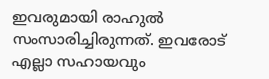ഇവരുമായി രാഹുല്‍ സംസാരിച്ചിരുന്നത്. ഇവരോട് എല്ലാ സഹായവും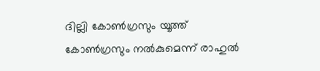ദില്ലി കോണ്‍ഗ്രസും യൂത്ത് കോണ്‍ഗ്രസും നല്‍കുമെന്ന് രാഹുല്‍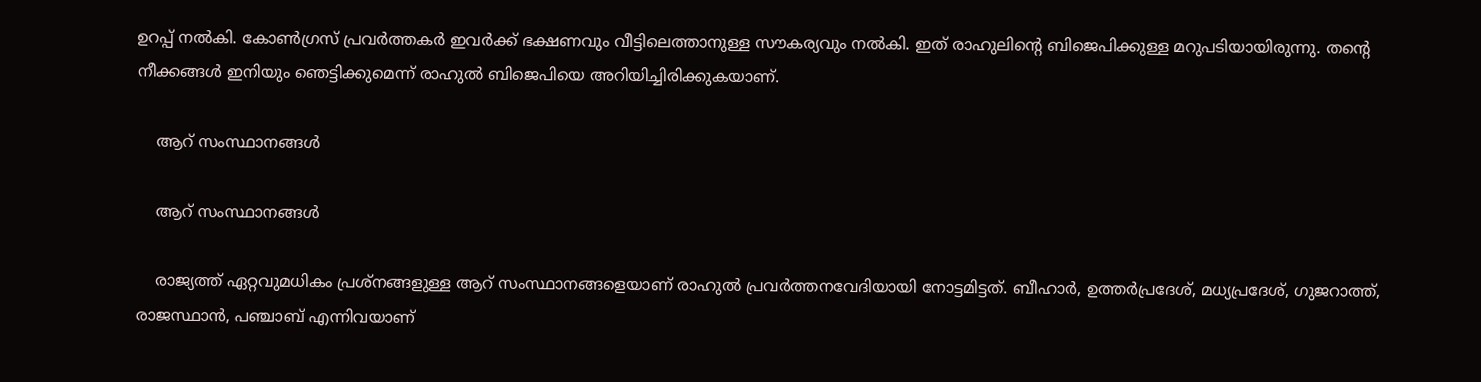ഉറപ്പ് നല്‍കി. കോണ്‍ഗ്രസ് പ്രവര്‍ത്തകര്‍ ഇവര്‍ക്ക് ഭക്ഷണവും വീട്ടിലെത്താനുള്ള സൗകര്യവും നല്‍കി. ഇത് രാഹുലിന്റെ ബിജെപിക്കുള്ള മറുപടിയായിരുന്നു. തന്റെ നീക്കങ്ങള്‍ ഇനിയും ഞെട്ടിക്കുമെന്ന് രാഹുല്‍ ബിജെപിയെ അറിയിച്ചിരിക്കുകയാണ്.

    ആറ് സംസ്ഥാനങ്ങള്‍

    ആറ് സംസ്ഥാനങ്ങള്‍

    രാജ്യത്ത് ഏറ്റവുമധികം പ്രശ്‌നങ്ങളുള്ള ആറ് സംസ്ഥാനങ്ങളെയാണ് രാഹുല്‍ പ്രവര്‍ത്തനവേദിയായി നോട്ടമിട്ടത്. ബീഹാര്‍, ഉത്തര്‍പ്രദേശ്, മധ്യപ്രദേശ്, ഗുജറാത്ത്, രാജസ്ഥാന്‍, പഞ്ചാബ് എന്നിവയാണ്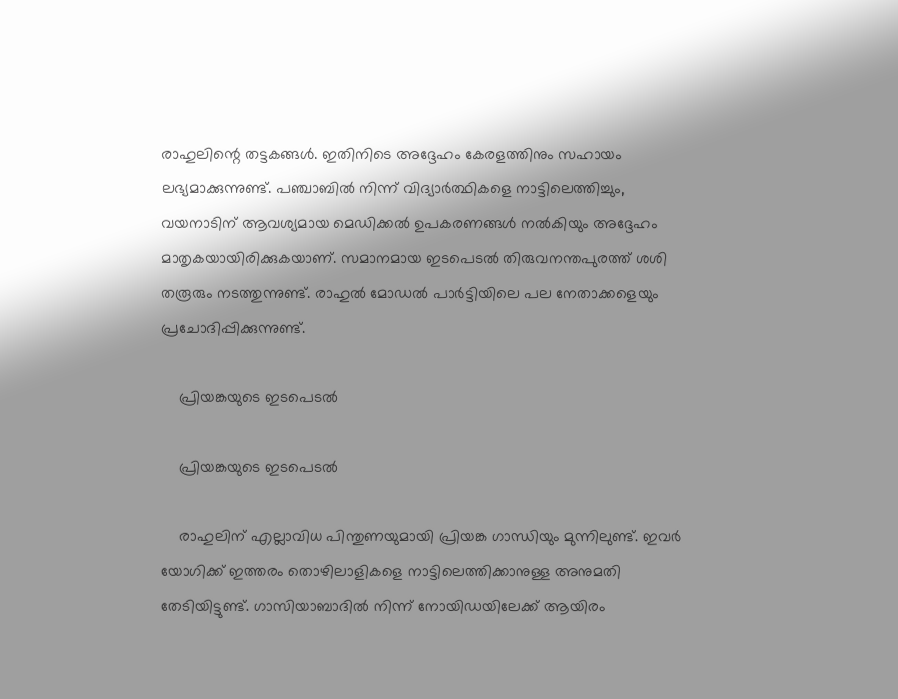രാഹുലിന്റെ തട്ടകങ്ങള്‍. ഇതിനിടെ അദ്ദേഹം കേരളത്തിനും സഹായം ലഭ്യമാക്കുന്നുണ്ട്. പഞ്ചാബില്‍ നിന്ന് വിദ്യാര്‍ത്ഥികളെ നാട്ടിലെത്തിച്ചും, വയനാടിന് ആവശ്യമായ മെഡിക്കല്‍ ഉപകരണങ്ങള്‍ നല്‍കിയും അദ്ദേഹം മാതൃകയായിരിക്കുകയാണ്. സമാനമായ ഇടപെടല്‍ തിരുവനന്തപുരത്ത് ശശി തരൂരും നടത്തുന്നുണ്ട്. രാഹുല്‍ മോഡല്‍ പാര്‍ട്ടിയിലെ പല നേതാക്കളെയും പ്രചോദിപ്പിക്കുന്നുണ്ട്.

    പ്രിയങ്കയുടെ ഇടപെടല്‍

    പ്രിയങ്കയുടെ ഇടപെടല്‍

    രാഹുലിന് എല്ലാവിധ പിന്തുണയുമായി പ്രിയങ്ക ഗാന്ധിയും മുന്നിലുണ്ട്. ഇവര്‍ യോഗിക്ക് ഇത്തരം തൊഴിലാളികളെ നാട്ടിലെത്തിക്കാനുള്ള അനുമതി തേടിയിട്ടുണ്ട്. ഗാസിയാബാദില്‍ നിന്ന് നോയിഡയിലേക്ക് ആയിരം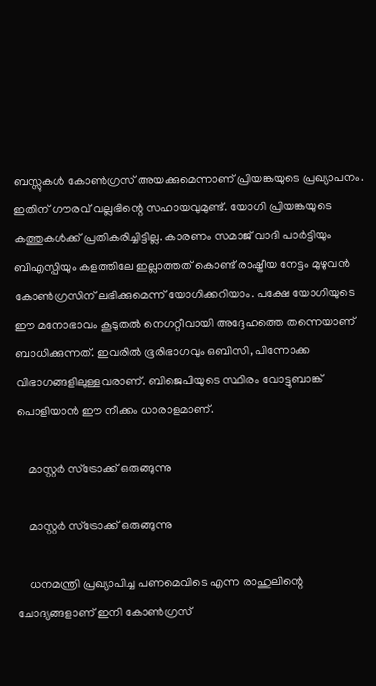ബസ്സുകള്‍ കോണ്‍ഗ്രസ് അയക്കുമെന്നാണ് പ്രിയങ്കയുടെ പ്രഖ്യാപനം. ഇതിന് ഗൗരവ് വല്ലഭിന്റെ സഹായവുമുണ്ട്. യോഗി പ്രിയങ്കയുടെ കത്തുകള്‍ക്ക് പ്രതികരിച്ചിട്ടില്ല. കാരണം സമാജ് വാദി പാര്‍ട്ടിയും ബിഎസ്പിയും കളത്തിലേ ഇല്ലാത്തത് കൊണ്ട് രാഷ്ട്രീയ നേട്ടം മുഴുവന്‍ കോണ്‍ഗ്രസിന് ലഭിക്കുമെന്ന് യോഗിക്കറിയാം. പക്ഷേ യോഗിയുടെ ഈ മനോഭാവം കൂടുതല്‍ നെഗറ്റീവായി അദ്ദേഹത്തെ തന്നെയാണ് ബാധിക്കുന്നത്. ഇവരില്‍ ഭൂരിഭാഗവും ഒബിസി, പിന്നോക്ക വിഭാഗങ്ങളിലുള്ളവരാണ്. ബിജെപിയുടെ സ്ഥിരം വോട്ടുബാങ്ക് പൊളിയാന്‍ ഈ നീക്കം ധാരാളമാണ്.

    മാസ്റ്റര്‍ സ്‌ട്രോക്ക് ഒരുങ്ങുന്നു

    മാസ്റ്റര്‍ സ്‌ട്രോക്ക് ഒരുങ്ങുന്നു

    ധനമന്ത്രി പ്രഖ്യാപിച്ച പണമെവിടെ എന്ന രാഹുലിന്റെ ചോദ്യങ്ങളാണ് ഇനി കോണ്‍ഗ്രസ്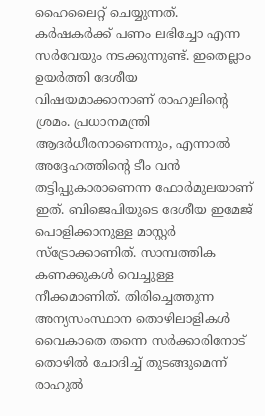ഹൈലൈറ്റ് ചെയ്യുന്നത്. കര്‍ഷകര്‍ക്ക് പണം ലഭിച്ചോ എന്ന സര്‍വേയും നടക്കുന്നുണ്ട്. ഇതെല്ലാം ഉയര്‍ത്തി ദേശീയ വിഷയമാക്കാനാണ് രാഹുലിന്റെ ശ്രമം. പ്രധാനമന്ത്രി ആദര്‍ധീരനാണെന്നും, എന്നാല്‍ അദ്ദേഹത്തിന്റെ ടീം വന്‍ തട്ടിപ്പുകാരാണെന്ന ഫോര്‍മുലയാണ് ഇത്. ബിജെപിയുടെ ദേശീയ ഇമേജ് പൊളിക്കാനുള്ള മാസ്റ്റര്‍ സ്‌ട്രോക്കാണിത്. സാമ്പത്തിക കണക്കുകള്‍ വെച്ചുള്ള നീക്കമാണിത്. തിരിച്ചെത്തുന്ന അന്യസംസ്ഥാന തൊഴിലാളികള്‍ വൈകാതെ തന്നെ സര്‍ക്കാരിനോട് തൊഴില്‍ ചോദിച്ച് തുടങ്ങുമെന്ന് രാഹുല്‍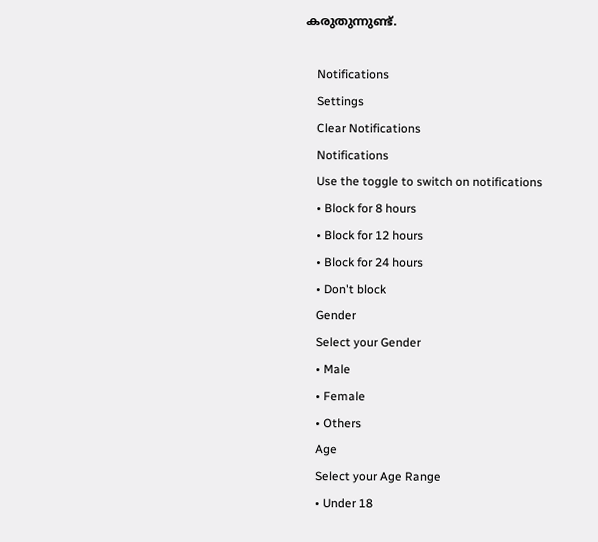കരുതുന്നുണ്ട്.

    Notifications
    Settings
    Clear Notifications
    Notifications
    Use the toggle to switch on notifications
    • Block for 8 hours
    • Block for 12 hours
    • Block for 24 hours
    • Don't block
    Gender
    Select your Gender
    • Male
    • Female
    • Others
    Age
    Select your Age Range
    • Under 18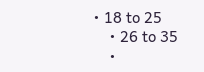• 18 to 25
    • 26 to 35
    •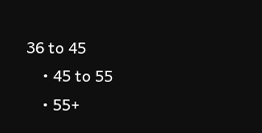36 to 45
    • 45 to 55
    • 55+